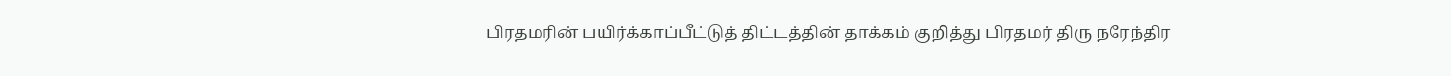பிரதமரின் பயிர்க்காப்பீட்டுத் திட்டத்தின் தாக்கம் குறித்து பிரதமர் திரு நரேந்திர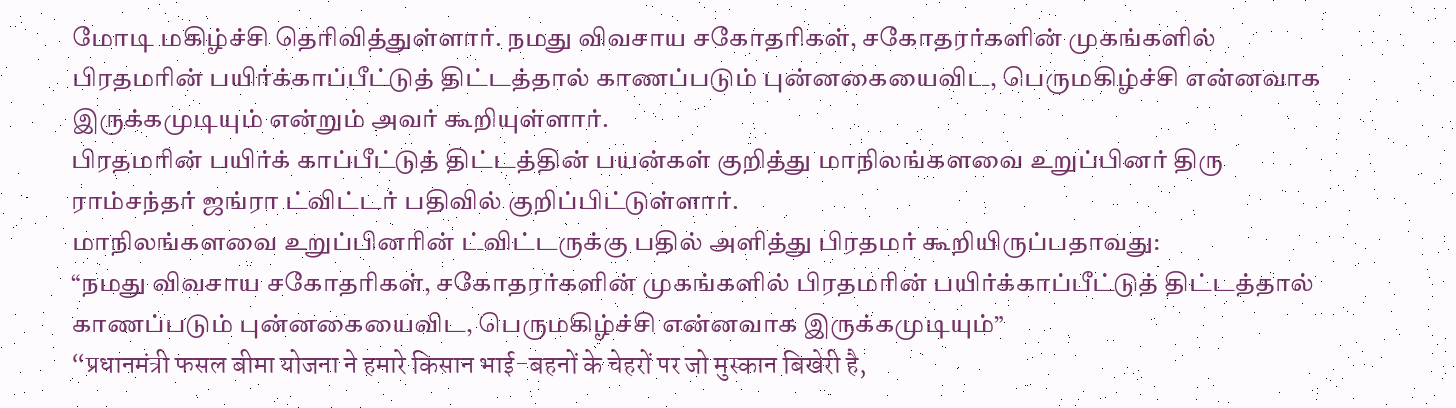மோடி மகிழ்ச்சி தெரிவித்துள்ளார். நமது விவசாய சகோதரிகள், சகோதரர்களின் முகங்களில் பிரதமரின் பயிர்க்காப்பீட்டுத் திட்டத்தால் காணப்படும் புன்னகையைவிட, பெருமகிழ்ச்சி என்னவாக இருக்கமுடியும் என்றும் அவர் கூறியுள்ளார்.
பிரதமரின் பயிர்க் காப்பீட்டுத் திட்டத்தின் பயன்கள் குறித்து மாநிலங்களவை உறுப்பினர் திரு ராம்சந்தர் ஜங்ரா ட்விட்டர் பதிவில் குறிப்பிட்டுள்ளார்.
மாநிலங்களவை உறுப்பினரின் ட்விட்டருக்கு பதில் அளித்து பிரதமர் கூறியிருப்பதாவது:
“நமது விவசாய சகோதரிகள், சகோதரர்களின் முகங்களில் பிரதமரின் பயிர்க்காப்பீட்டுத் திட்டத்தால் காணப்படும் புன்னகையைவிட, பெருமகிழ்ச்சி என்னவாக இருக்கமுடியும்”
“प्रधानमंत्री फसल बीमा योजना ने हमारे किसान भाई-बहनों के चेहरों पर जो मुस्कान बिखेरी है,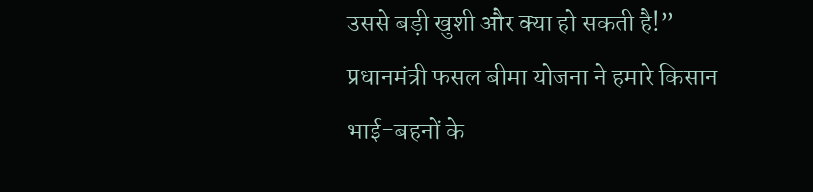उससे बड़ी खुशी और क्या हो सकती है!”
प्रधानमंत्री फसल बीमा योजना ने हमारे किसान भाई-बहनों के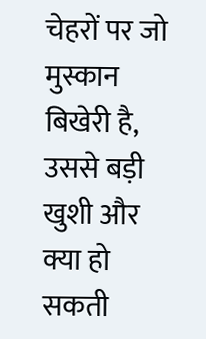चेहरों पर जो मुस्कान बिखेरी है, उससे बड़ी खुशी और क्या हो सकती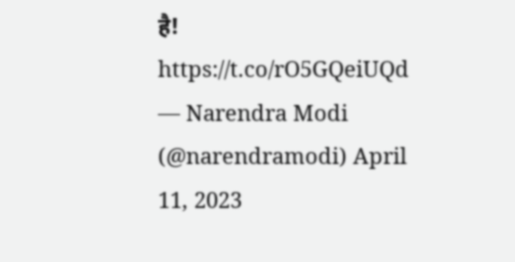है! https://t.co/rO5GQeiUQd
— Narendra Modi (@narendramodi) April 11, 2023